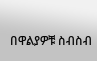በዋልያዎቹ ስብስብ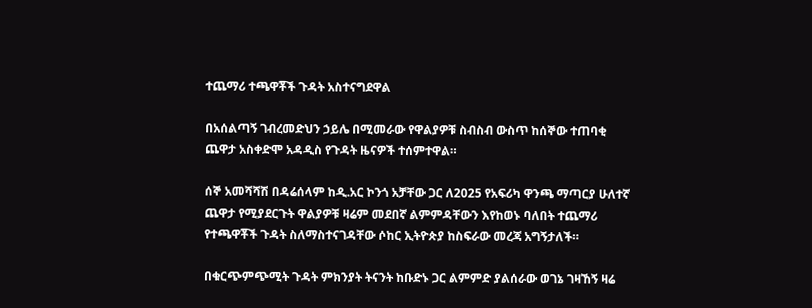ተጨማሪ ተጫዋቾች ጉዳት አስተናግደዋል

በአሰልጣኝ ገብረመድህን ኃይሌ በሚመራው የዋልያዎቹ ስብስብ ውስጥ ከሰኞው ተጠባቂ ጨዋታ አስቀድሞ አዳዲስ የጉዳት ዜናዎች ተሰምተዋል።

ሰኞ አመሻሻሽ በዳሬሰላም ከዲ.አር ኮንጎ አቻቸው ጋር ለ2025 የአፍሪካ ዋንጫ ማጣርያ ሁለተኛ ጨዋታ የሚያደርጉት ዋልያዎቹ ዛሬም መደበኛ ልምምዳቸውን እየከወኑ ባለበት ተጨማሪ የተጫዋቾች ጉዳት ስለማስተናገዳቸው ሶከር ኢትዮጵያ ከስፍራው መረጃ አግኝታለች።

በቁርጭምጭሚት ጉዳት ምክንያት ትናንት ከቡድኑ ጋር ልምምድ ያልሰራው ወገኔ ገዛኸኝ ዛሬ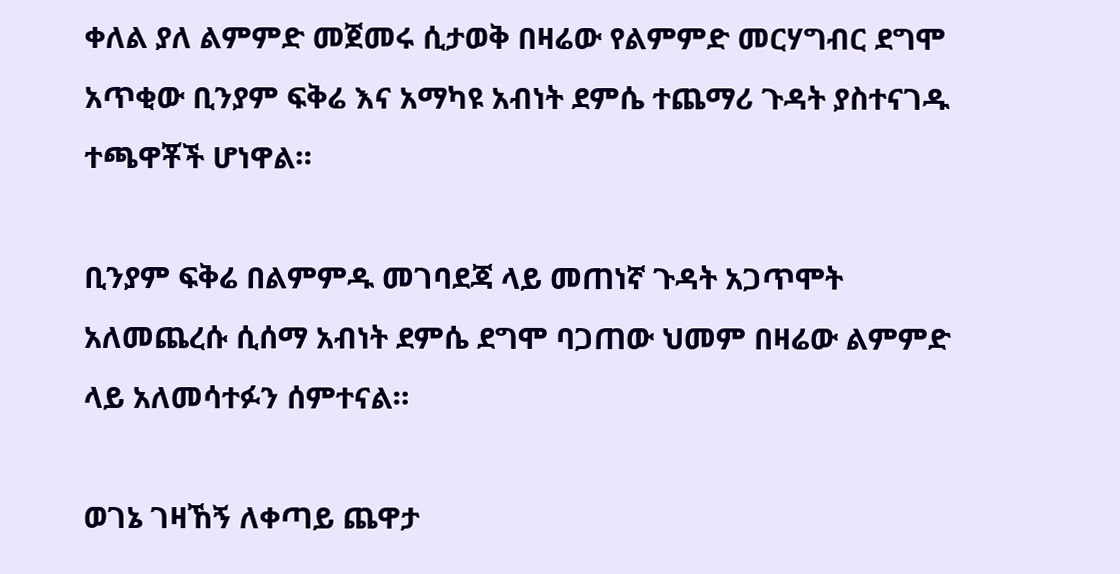ቀለል ያለ ልምምድ መጀመሩ ሲታወቅ በዛሬው የልምምድ መርሃግብር ደግሞ አጥቂው ቢንያም ፍቅሬ እና አማካዩ አብነት ደምሴ ተጨማሪ ጉዳት ያስተናገዱ ተጫዋቾች ሆነዋል።

ቢንያም ፍቅሬ በልምምዱ መገባደጃ ላይ መጠነኛ ጉዳት አጋጥሞት አለመጨረሱ ሲሰማ አብነት ደምሴ ደግሞ ባጋጠው ህመም በዛሬው ልምምድ ላይ አለመሳተፉን ሰምተናል።

ወገኔ ገዛኸኝ ለቀጣይ ጨዋታ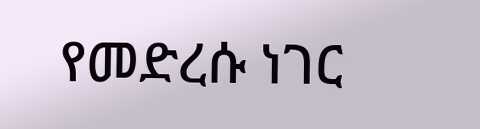የመድረሱ ነገር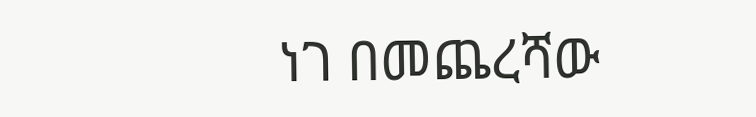ነገ በመጨረሻው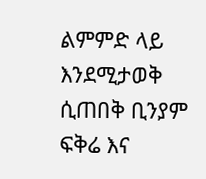ልምምድ ላይ እንደሚታወቅ ሲጠበቅ ቢንያም ፍቅሬ እና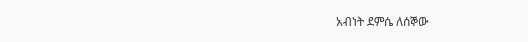አብነት ደምሴ ለሰኞው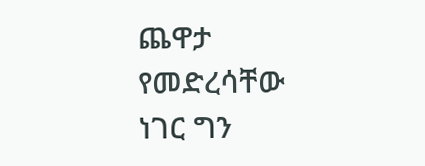ጨዋታ የመድረሳቸው ነገር ግን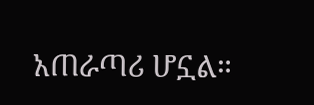አጠራጣሪ ሆኗል።